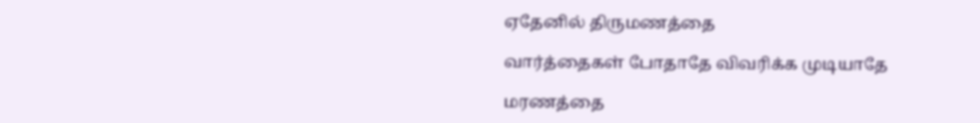ஏதேனில் திருமணத்தை

வார்த்தைகள் போதாதே விவரிக்க முடியாதே

மரணத்தை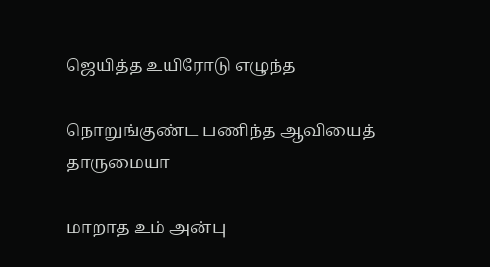ஜெயித்த உயிரோடு எழுந்த

நொறுங்குண்ட பணிந்த ஆவியைத் தாருமையா

மாறாத உம் அன்பு